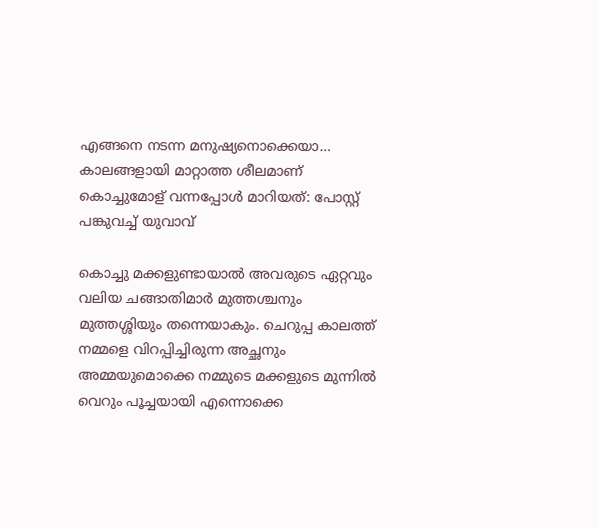എങ്ങനെ നടന്ന മനുഷ്യനൊക്കെയാ… കാലങ്ങളായി മാറ്റാത്ത ശീലമാണ് കൊച്ചുമോള് വന്നപ്പോൾ മാറിയത്: പോസ്റ്റ് പങ്കുവച്ച് യുവാവ്

കൊച്ചു മക്കളുണ്ടായാൽ അവരുടെ ഏറ്റവും വലിയ ചങ്ങാതിമാർ മുത്തശ്ചനും മുത്തശ്ശിയും തന്നെയാകും. ചെറുപ്പ കാലത്ത് നമ്മളെ വിറപ്പിച്ചിരുന്ന അച്ഛനും അമ്മയുമൊക്കെ നമ്മുടെ മക്കളുടെ മുന്നിൽ വെറും പൂച്ചയായി എന്നൊക്കെ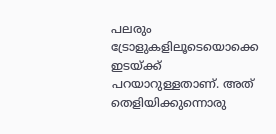പലരും ട്രോളുകളിലൂടെയൊക്കെ ഇടയ്ക്ക് പറയാറുള്ളതാണ്. അത് തെളിയിക്കുന്നൊരു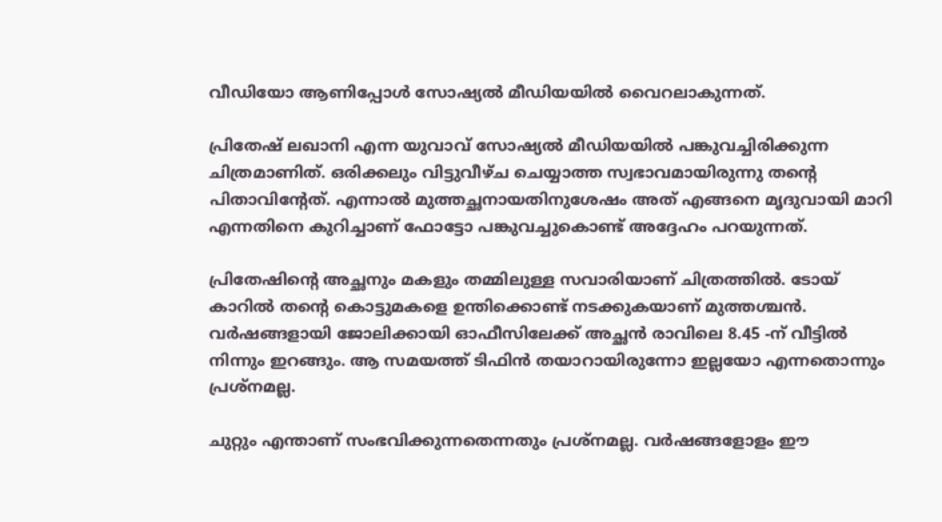വീഡിയോ ആണിപ്പോൾ സോഷ്യൽ മീഡിയയിൽ വൈറലാകുന്നത്.

പ്രിതേഷ് ലഖാനി എന്ന യുവാവ് സോഷ്യൽ മീഡിയയിൽ പങ്കുവച്ചിരിക്കുന്ന ചിത്രമാണിത്. ഒരിക്കലും വിട്ടുവീഴ്ച ചെയ്യാത്ത സ്വഭാവമായിരുന്നു തന്‍റെ പിതാവിന്‍റേത്. എന്നാൽ മുത്തച്ഛനായതിനുശേഷം അത് എങ്ങനെ മൃദുവായി മാറി എന്നതിനെ കുറിച്ചാണ് ഫോട്ടോ പങ്കുവച്ചുകൊണ്ട് അദ്ദേഹം പറയുന്നത്.

പ്രിതേഷിന്‍റെ അച്ഛനും മകളും തമ്മിലുള്ള സവാരിയാണ് ചിത്രത്തിൽ. ടോയ് കാറിൽ തന്‍റെ കൊട്ടുമകളെ ഉന്തിക്കൊണ്ട് നടക്കുകയാണ് മുത്തശ്ചൻ. വർഷങ്ങളായി ജോലിക്കായി ഓഫീസിലേക്ക് അച്ഛൻ രാവിലെ 8.45 -ന് വീട്ടിൽ നിന്നും ഇറങ്ങും. ആ സമയത്ത് ടിഫിൻ തയാറായിരുന്നോ ഇല്ലയോ എന്നതൊന്നും പ്രശ്നമല്ല.

ചുറ്റും എന്താണ് സംഭവിക്കുന്നതെന്നതും പ്രശ്നമല്ല. വർഷങ്ങളോളം ഈ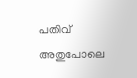പതിവ് അതുപോലെ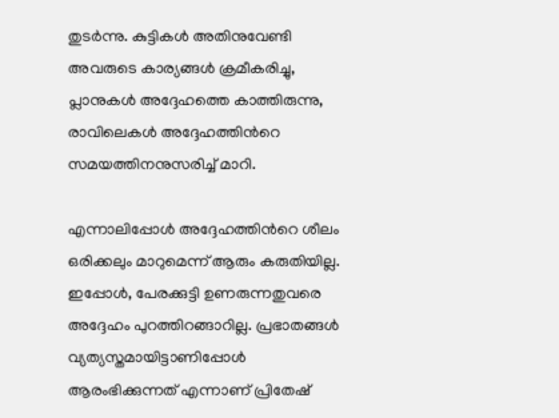തുടർന്നു. കുട്ടികൾ അതിനുവേണ്ടി അവരുടെ കാര്യങ്ങൾ ക്രമീകരിച്ചു, പ്ലാനുകൾ അദ്ദേഹത്തെ കാത്തിരുന്നു, രാവിലെകൾ അദ്ദേഹത്തിന്‍റെ സമയത്തിനനുസരിച്ച് മാറി.

എന്നാലിപ്പോൾ അദ്ദേഹത്തിന്‍റെ ശീലം ഒരിക്കലും മാറുമെന്ന് ആരും കരുതിയില്ല. ഇപ്പോൾ, പേരക്കുട്ടി ഉണരുന്നതുവരെ അദ്ദേഹം പുറത്തിറങ്ങാറില്ല. പ്രഭാതങ്ങൾ വ്യത്യസ്തമായിട്ടാണിപ്പോൾ ആരംഭിക്കുന്നത് എന്നാണ് പ്രിതേഷ്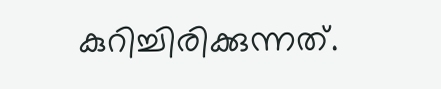കുറിച്ചിരിക്കുന്നത്.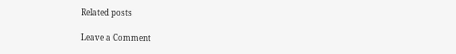Related posts

Leave a Comment